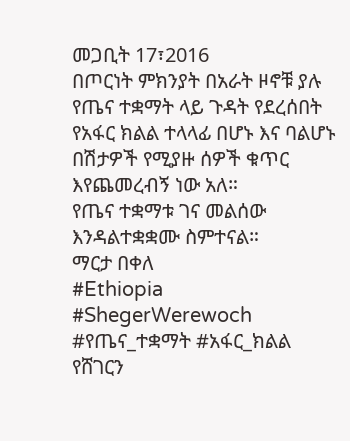መጋቢት 17፣2016
በጦርነት ምክንያት በአራት ዞኖቹ ያሉ የጤና ተቋማት ላይ ጉዳት የደረሰበት የአፋር ክልል ተላላፊ በሆኑ እና ባልሆኑ በሽታዎች የሚያዙ ሰዎች ቁጥር እየጨመረብኝ ነው አለ።
የጤና ተቋማቱ ገና መልሰው እንዳልተቋቋሙ ስምተናል።
ማርታ በቀለ
#Ethiopia #ShegerWerewoch #የጤና_ተቋማት #አፋር_ክልል
የሸገርን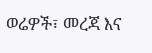ወሬዎች፣ መረጃ እና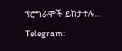ፕሮግራሞች ይከታተሉ…
Telegram: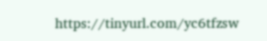https://tinyurl.com/yc6tfzsw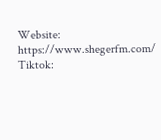Website: https://www.shegerfm.com/
Tiktok: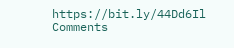https://bit.ly/44Dd6Il
Comments